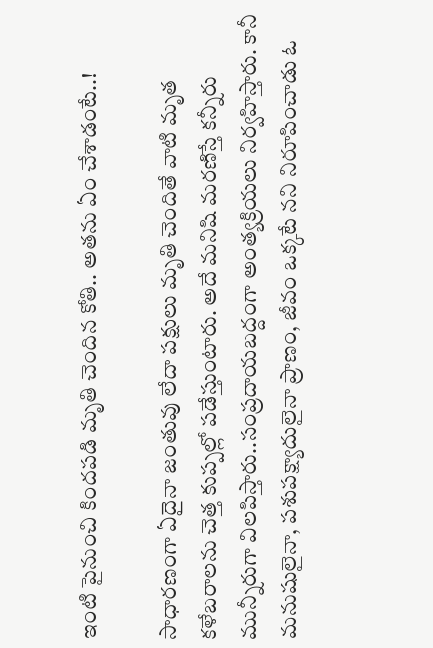ఇంటి పైనుంచి కిందపడి మృతి చెందిన కోతి.. అతను ఏం చేశాడంటే..!

సాధారణంగా ఏదైనా జంతువు లేదా పక్షులు మృతి చెందితే వాటి మృత కళేబరాలను చెత్త కుప్పల్లో పడేస్తుంటారు. అదే మనిషి మరణిస్తే కన్నీరు మున్నీరుగా విలపిస్తారు..సంప్రదాయబద్దంగా అంత్యక్రియలు నిర్వహిస్తారు. కానీ మనుషులైనా, పశుపక్ష్యాదులైనా ప్రాణం, జీవం ఒక్కటే నని నిరూపించాడు ఓ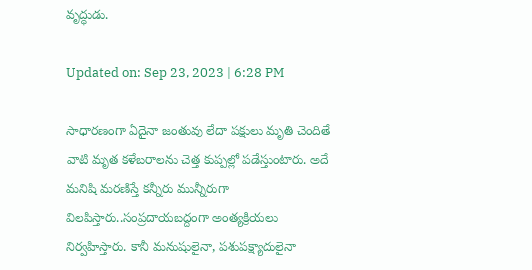వృద్ధుడు.

Updated on: Sep 23, 2023 | 6:28 PM

సాధారణంగా ఏదైనా జంతువు లేదా పక్షులు మృతి చెందితే వాటి మృత కళేబరాలను చెత్త కుప్పల్లో పడేస్తుంటారు. అదే మనిషి మరణిస్తే కన్నీరు మున్నీరుగా విలపిస్తారు..సంప్రదాయబద్దంగా అంత్యక్రియలు నిర్వహిస్తారు. కానీ మనుషులైనా, పశుపక్ష్యాదులైనా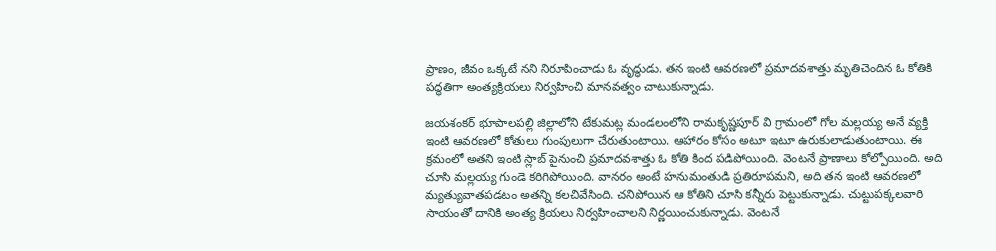ప్రాణం, జీవం ఒక్కటే నని నిరూపించాడు ఓ వృద్ధుడు. తన ఇంటి ఆవరణలో ప్రమాదవశాత్తు మృతిచెందిన ఓ కోతికి పద్ధతిగా అంత్యక్రియలు నిర్వహించి మానవత్వం చాటుకున్నాడు.

జయశంకర్‌ భూపాలపల్లి జిల్లాలోని టేకుమట్ల మండలంలోని రామకృష్ణపూర్ వి గ్రామంలో గోల మల్లయ్య అనే వ్యక్తి ఇంటి ఆవరణలో కోతులు గుంపులుగా చేరుతుంటాయి. ఆహారం కోసం అటూ ఇటూ ఉరుకులాడుతుంటాయి. ఈ క్రమంలో అతని ఇంటి స్లాబ్‌ పైనుంచి ప్రమాదవశాత్తు ఓ కోతి కింద పడిపోయింది. వెంటనే ప్రాణాలు కోల్పోయింది. అది చూసి మల్లయ్య గుండె కరిగిపోయింది. వానరం అంటే హనుమంతుడి ప్రతిరూపమని, అది తన ఇంటి ఆవరణలో మ్యత్యువాతపడటం అతన్ని కలచివేసింది. చనిపోయిన ఆ కోతిని చూసి కన్నీరు పెట్టుకున్నాడు. చుట్టుపక్కలవారి సాయంతో దానికి అంత్య క్రియలు నిర్వహించాలని నిర్ణయించుకున్నాడు. వెంటనే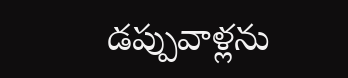డప్పువాళ్లను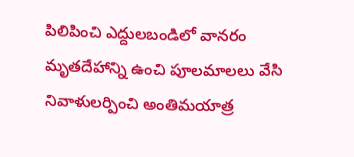పిలిపించి ఎద్దులబండిలో వానరం మృతదేహాన్ని ఉంచి పూలమాలలు వేసి నివాళులర్పించి అంతిమయాత్ర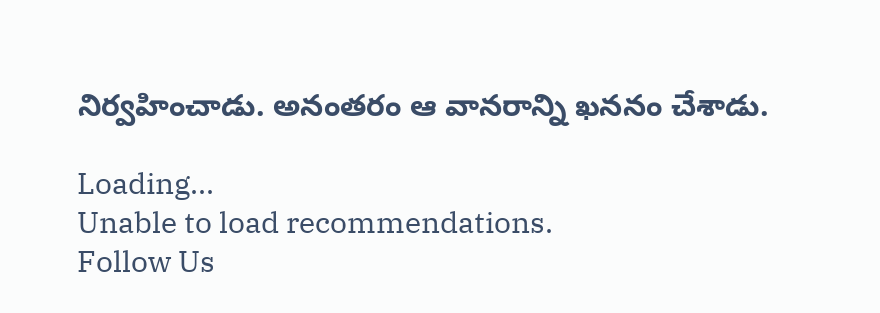నిర్వహించాడు. అనంతరం ఆ వానరాన్ని ఖననం చేశాడు.

Loading...
Unable to load recommendations.
Follow Us